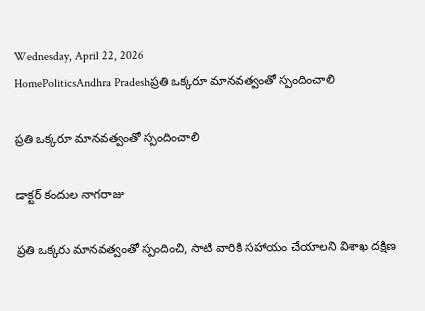Wednesday, April 22, 2026
HomePoliticsAndhra Pradeshప్రతి ఒక్కరూ మానవత్వంతో స్పందించాలి

ప్రతి ఒక్కరూ మానవత్వంతో స్పందించాలి

డాక్టర్ కందుల నాగరాజు

ప్రతి ఒక్కరు మానవత్వంతో స్పందించి, సాటి వారికి సహాయం చేయాలని విశాఖ దక్షిణ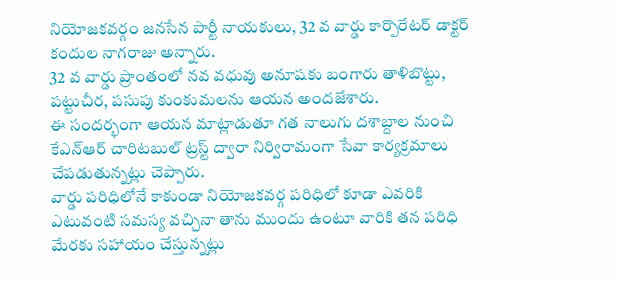నియోజకవర్గం జనసేన పార్టీ నాయకులు, 32 వ వార్డు కార్పొరేటర్ డాక్టర్ కందుల నాగరాజు అన్నారు.
32 వ వార్డు ప్రాంతంలో నవ వధువు అనూషకు బంగారు తాళిబొట్టు, పట్టుచీర, పసుపు కుంకుమలను ఆయన అందజేశారు.
ఈ సందర్భంగా ఆయన మాట్లాడుతూ గత నాలుగు దశాబ్దాల నుంచి కేఎన్ఆర్ చారిటబుల్ ట్రస్ట్ ద్వారా నిర్విరామంగా సేవా కార్యక్రమాలు చేపడుతున్నట్లు చెప్పారు.
వార్డు పరిధిలోనే కాకుండా నియోజకవర్గ పరిధిలో కూడా ఎవరికి ఎటువంటి సమస్య వచ్చినా తాను ముందు ఉంటూ వారికి తన పరిధి మేరకు సహాయం చేస్తున్నట్లు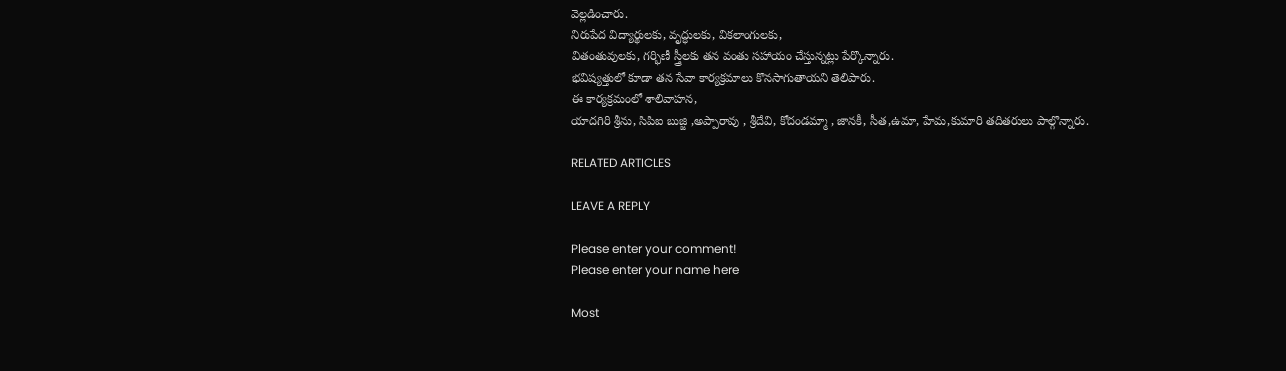వెల్లడించారు.
నిరుపేద విద్యార్థులకు, వృద్ధులకు, వికలాంగులకు,
వితంతువులకు, గర్భిణీ స్త్రీలకు తన వంతు సహాయం చేస్తున్నట్లు పేర్కొన్నారు.
భవిష్యత్తులో కూడా తన సేవా కార్యక్రమాలు కొనసాగుతాయని తెలిపారు.
ఈ కార్యక్రమంలో శాలివాహన,
యాదగిరి శ్రీను, సిపిఐ బుజ్జి ,అప్పారావు , శ్రీదేవి, కోదండమ్మా , జానకీ, సీత,ఉమా, హేమ,కుమారి తదితరులు పాల్గొన్నారు.

RELATED ARTICLES

LEAVE A REPLY

Please enter your comment!
Please enter your name here

Most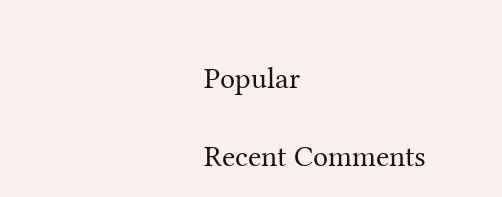Popular

Recent Comments